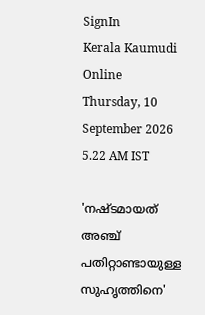SignIn
Kerala Kaumudi Online
Thursday, 10 September 2026 5.22 AM IST

'നഷ്ടമായത് അഞ്ച് പതിറ്റാണ്ടായുള്ള സുഹൃത്തിനെ'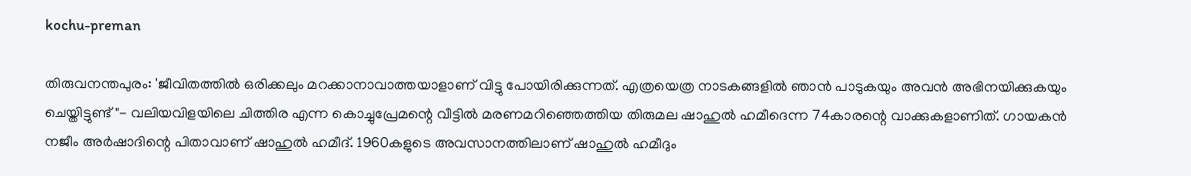kochu-preman

തിരുവനന്തപുരം: 'ജീവിതത്തിൽ ഒരിക്കലും മറക്കാനാവാത്തയാളാണ് വിട്ടു പോയിരിക്കുന്നത്. എത്രയെത്ര നാടകങ്ങളിൽ ഞാൻ പാടുകയും അവൻ അഭിനയിക്കുകയും ചെയ്തിട്ടുണ്ട് "- വലിയവിളയിലെ ചിത്തിര എന്ന കൊച്ചുപ്രേമന്റെ വീട്ടിൽ മരണമറിഞ്ഞെത്തിയ തിരുമല ഷാഹുൽ ഹമീദെന്ന 74കാരന്റെ വാക്കുകളാണിത്. ഗായകൻ നജീം അർഷാദിന്റെ പിതാവാണ് ഷാഹുൽ ഹമീദ്. 1960കളുടെ അവസാനത്തിലാണ് ഷാഹുൽ ഹമീദും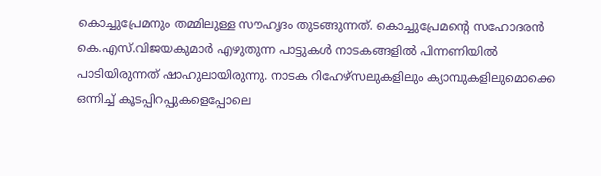കൊച്ചുപ്രേമനും തമ്മിലുള്ള സൗഹൃദം തുടങ്ങുന്നത്. കൊച്ചുപ്രേമന്റെ സഹോദരൻ കെ.എസ്.വിജയകുമാർ എഴുതുന്ന പാട്ടുകൾ നാടകങ്ങളിൽ പിന്നണിയിൽ പാടിയിരുന്നത് ഷാഹുലായിരുന്നു. നാടക റിഹേഴ്സലുകളിലും ക്യാമ്പുകളിലുമൊക്കെ ഒന്നിച്ച് കൂടപ്പിറപ്പുകളെപ്പോലെ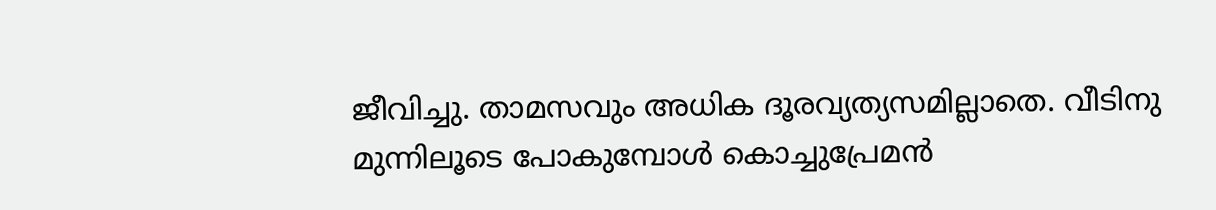ജീവിച്ചു. താമസവും അധിക ദൂരവ്യത്യസമില്ലാതെ. വീടിനു മുന്നിലൂടെ പോകുമ്പോൾ കൊച്ചുപ്രേമൻ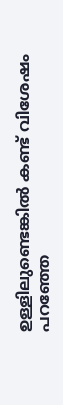ഉള്ളിലുണ്ടെങ്കിൽ കണ്ട് വിശേഷം പറഞ്ഞേ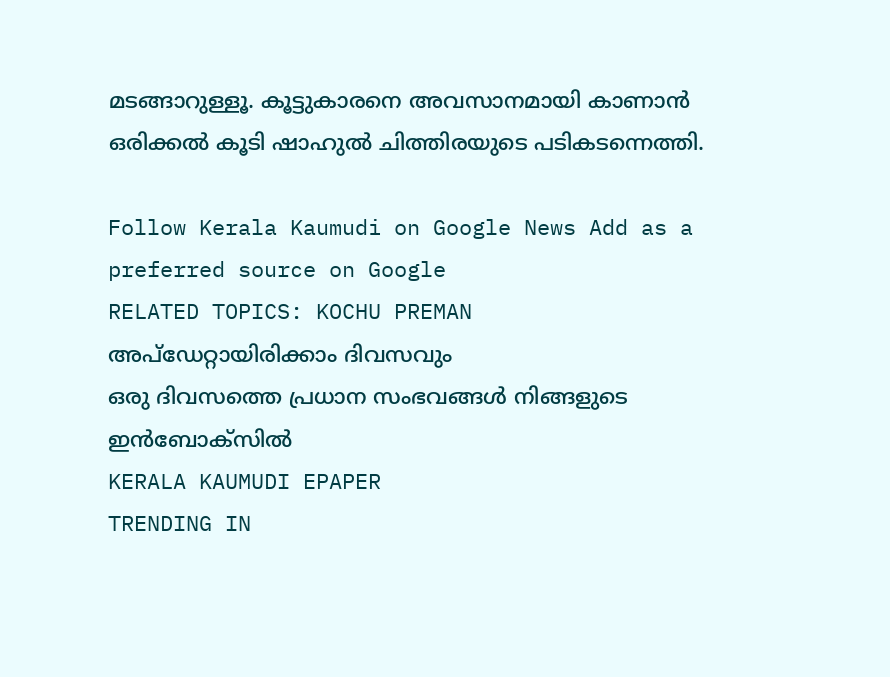മടങ്ങാറുള്ളൂ. കൂട്ടുകാരനെ അവസാനമായി കാണാൻ ഒരിക്കൽ കൂടി ഷാഹുൽ ചിത്തിരയുടെ പടികടന്നെത്തി.

Follow Kerala Kaumudi on Google News Add as a preferred source on Google
RELATED TOPICS: KOCHU PREMAN
അപ്ഡേറ്റായിരിക്കാം ദിവസവും
ഒരു ദിവസത്തെ പ്രധാന സംഭവങ്ങൾ നിങ്ങളുടെ ഇൻബോക്സിൽ
KERALA KAUMUDI EPAPER
TRENDING IN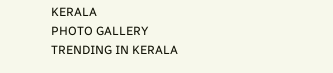KERALA
PHOTO GALLERY
TRENDING IN KERALA